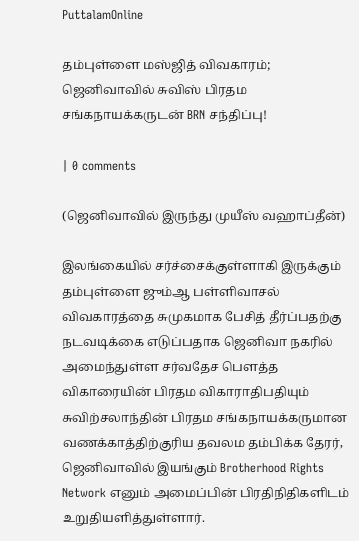PuttalamOnline

தம்புள்ளை மஸ்ஜித் விவகாரம்; ஜெனிவாவில் சுவிஸ் பிரதம சங்கநாயக்கருடன் BRN சந்திப்பு!

| 0 comments

(ஜெனிவாவில் இருந்து முயீஸ் வஹாப்தீன்)

இலங்கையில் சர்ச்சைக்குள்ளாகி இருக்கும் தம்புள்ளை ஜும்ஆ பள்ளிவாசல் விவகாரத்தை சுமுகமாக பேசித் தீர்ப்பதற்கு நடவடிக்கை எடுப்பதாக ஜெனிவா நகரில் அமைந்துள்ள சர்வதேச பௌத்த விகாரையின் பிரதம விகாராதிபதியும் சுவிற்சலாந்தின் பிரதம சங்கநாயக்கருமான வணக்காத்திற்குரிய தவலம தம்பிக்க தேரர், ஜெனிவாவில் இயங்கும் Brotherhood Rights Network எனும் அமைப்பின் பிரதிநிதிகளிடம் உறுதியளித்துள்ளார்.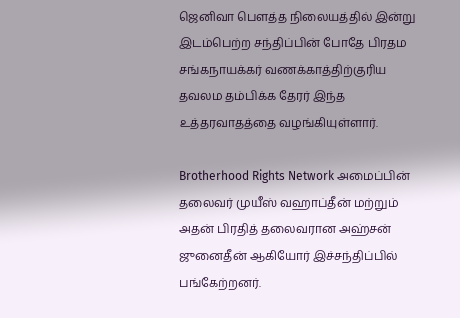ஜெனிவா பௌத்த நிலையத்தில் இன்று இடம்பெற்ற சந்திப்பின் போதே பிரதம சங்கநாயக்கர் வணக்காத்திற்குரிய தவலம தம்பிக்க தேரர் இந்த உத்தரவாதத்தை வழங்கியுள்ளார்.

Brotherhood Rights Network அமைப்பின் தலைவர் முயீஸ் வஹாப்தீன் மற்றும் அதன் பிரதித் தலைவரான அஹ்சன் ஜுனைதீன் ஆகியோர் இச்சந்திப்பில் பங்கேற்றனர்.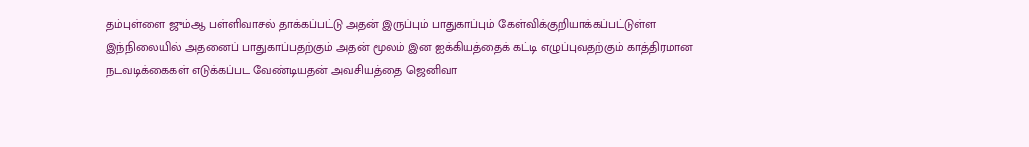தம்புள்ளை ஜும்ஆ பள்ளிவாசல் தாக்கப்பட்டு அதன் இருப்பும் பாதுகாப்பும் கேள்விக்குறியாக்கப்பட்டுள்ள இந்நிலையில் அதனைப் பாதுகாப்பதற்கும் அதன் மூலம் இன ஐக்கியத்தைக் கட்டி எழுப்புவதற்கும் காத்திரமான நடவடிக்கைகள் எடுக்கப்பட வேண்டியதன் அவசியத்தை ஜெனிவா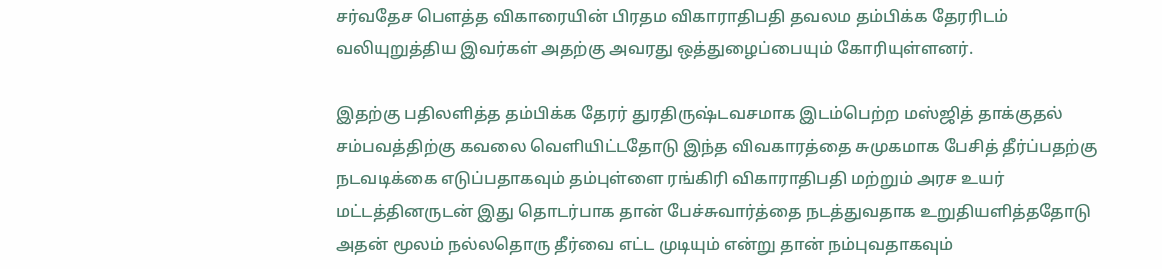சர்வதேச பௌத்த விகாரையின் பிரதம விகாராதிபதி தவலம தம்பிக்க தேரரிடம் வலியுறுத்திய இவர்கள் அதற்கு அவரது ஒத்துழைப்பையும் கோரியுள்ளனர்.

இதற்கு பதிலளித்த தம்பிக்க தேரர் துரதிருஷ்டவசமாக இடம்பெற்ற மஸ்ஜித் தாக்குதல் சம்பவத்திற்கு கவலை வெளியிட்டதோடு இந்த விவகாரத்தை சுமுகமாக பேசித் தீர்ப்பதற்கு நடவடிக்கை எடுப்பதாகவும் தம்புள்ளை ரங்கிரி விகாராதிபதி மற்றும் அரச உயர் மட்டத்தினருடன் இது தொடர்பாக தான் பேச்சுவார்த்தை நடத்துவதாக உறுதியளித்ததோடு அதன் மூலம் நல்லதொரு தீர்வை எட்ட முடியும் என்று தான் நம்புவதாகவும்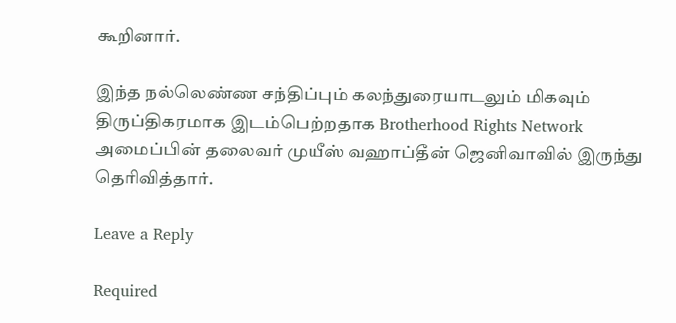கூறினார்.

இந்த நல்லெண்ண சந்திப்பும் கலந்துரையாடலும் மிகவும் திருப்திகரமாக இடம்பெற்றதாக Brotherhood Rights Network அமைப்பின் தலைவர் முயீஸ் வஹாப்தீன் ஜெனிவாவில் இருந்து தெரிவித்தார்.

Leave a Reply

Required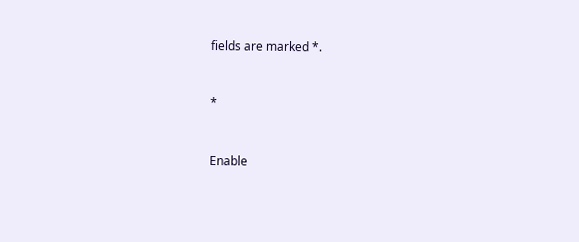fields are marked *.


*


Enable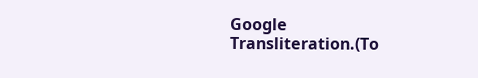Google Transliteration.(To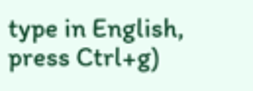type in English, press Ctrl+g)